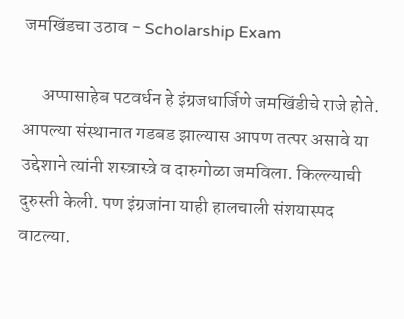जमखिंडचा उठाव - Scholarship Exam

     अप्पासाहेब पटवर्धन हे इंग्रजधार्जिणे जमखिंडीचे राजे होते. आपल्या संस्थानात गडबड झाल्यास आपण तत्पर असावे या उद्देशाने त्यांनी शस्त्रास्त्रे व दारुगोळा जमविला. किल्ल्याची दुरुस्ती केली. पण इंग्रजांना याही हालचाली संशयास्पद वाटल्या.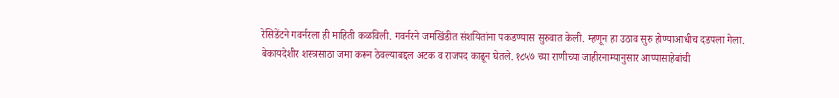रेसिडेंटने गवर्नरला ही माहिती कळविली. गवर्नरने जमखिंडीत संशयितांना पकडण्यास सुरुवात केली. म्हणून हा उठाव सुरु होण्याआधीच दडपला गेला. बेकायदेशीर शस्त्रसाठा जमा करून ठेवल्याबद्दल अटक व राजपद काढून घेतले. १८५७ च्या राणीच्या जाहीरनाम्यानुसार आप्पासाहेबांची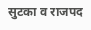सुटका व राजपद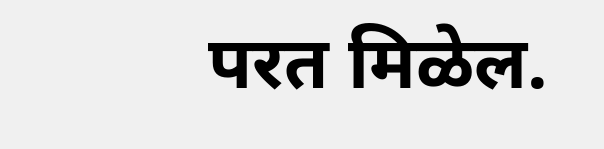परत मिळेल.